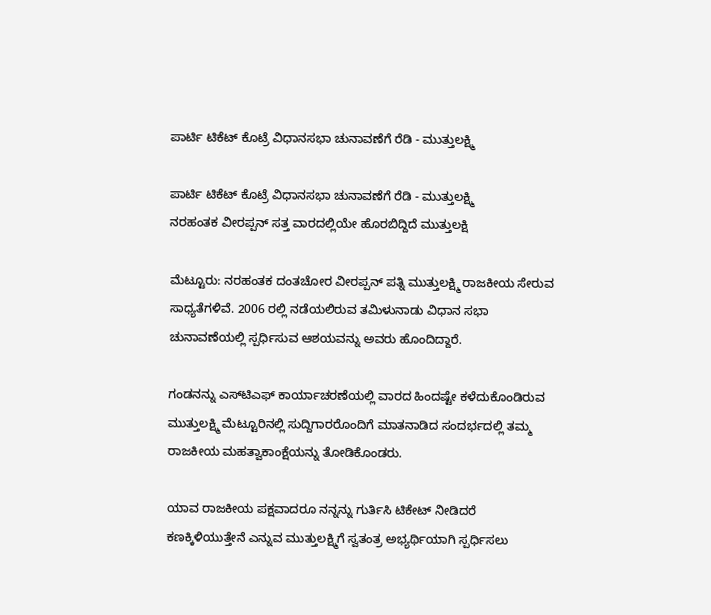ಪಾರ್ಟಿ ಟಿಕೆಟ್‌ ಕೊಟ್ರೆ ವಿಧಾನಸಭಾ ಚುನಾವಣೆಗೆ ರೆಡಿ - ಮುತ್ತುಲಕ್ಷ್ಮಿ

ಪಾರ್ಟಿ ಟಿಕೆಟ್‌ ಕೊಟ್ರೆ ವಿಧಾನಸಭಾ ಚುನಾವಣೆಗೆ ರೆಡಿ - ಮುತ್ತುಲಕ್ಷ್ಮಿ
ನರಹಂತಕ ವೀರಪ್ಪನ್‌ ಸತ್ತ ವಾರದಲ್ಲಿಯೇ ಹೊರಬಿದ್ದಿದೆ ಮುತ್ತುಲಕ್ಷಿ

ಮೆಟ್ಟೂರು: ನರಹಂತಕ ದಂತಚೋರ ವೀರಪ್ಪನ್‌ ಪತ್ನಿ ಮುತ್ತುಲಕ್ಷ್ಮಿ ರಾಜಕೀಯ ಸೇರುವ ಸಾಧ್ಯತೆಗಳಿವೆ. 2006 ರಲ್ಲಿ ನಡೆಯಲಿರುವ ತಮಿಳುನಾಡು ವಿಧಾನ ಸಭಾ ಚುನಾವಣೆಯಲ್ಲಿ ಸ್ಪರ್ಧಿಸುವ ಆಶಯವನ್ನು ಅವರು ಹೊಂದಿದ್ದಾರೆ.

ಗಂಡನನ್ನು ಎಸ್‌ಟಿಎಫ್‌ ಕಾರ್ಯಾಚರಣೆಯಲ್ಲಿ ವಾರದ ಹಿಂದಷ್ಟೇ ಕಳೆದುಕೊಂಡಿರುವ ಮುತ್ತುಲಕ್ಷ್ಮಿ ಮೆಟ್ಟೂರಿನಲ್ಲಿ ಸುದ್ದಿಗಾರರೊಂದಿಗೆ ಮಾತನಾಡಿದ ಸಂದರ್ಭದಲ್ಲಿ ತಮ್ಮ ರಾಜಕೀಯ ಮಹತ್ವಾಕಾಂಕ್ಷೆಯನ್ನು ತೋಡಿಕೊಂಡರು.

ಯಾವ ರಾಜಕೀಯ ಪಕ್ಷವಾದರೂ ನನ್ನನ್ನು ಗುರ್ತಿಸಿ ಟಿಕೇಟ್‌ ನೀಡಿದರೆ ಕಣಕ್ಕಿಳಿಯುತ್ತೇನೆ ಎನ್ನುವ ಮುತ್ತುಲಕ್ಷ್ಮಿಗೆ ಸ್ವತಂತ್ರ ಅಭ್ಯರ್ಥಿಯಾಗಿ ಸ್ಪರ್ಧಿಸಲು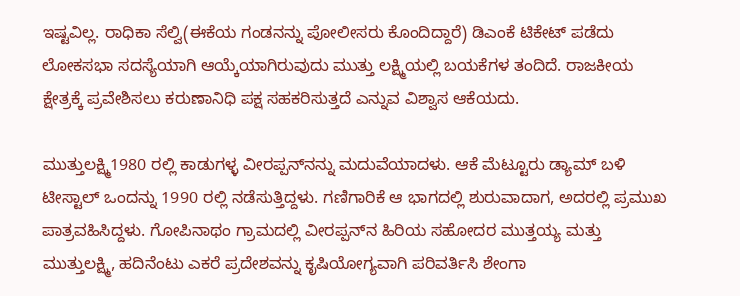ಇಷ್ಟವಿಲ್ಲ. ರಾಧಿಕಾ ಸೆಲ್ವಿ(ಈಕೆಯ ಗಂಡನನ್ನು ಪೋಲೀಸರು ಕೊಂದಿದ್ದಾರೆ) ಡಿಎಂಕೆ ಟಿಕೇಟ್‌ ಪಡೆದು ಲೋಕಸಭಾ ಸದಸ್ಯೆಯಾಗಿ ಆಯ್ಕೆಯಾಗಿರುವುದು ಮುತ್ತು ಲಕ್ಷ್ಮಿಯಲ್ಲಿ ಬಯಕೆಗಳ ತಂದಿದೆ. ರಾಜಕೀಯ ಕ್ಷೇತ್ರಕ್ಕೆ ಪ್ರವೇಶಿಸಲು ಕರುಣಾನಿಧಿ ಪಕ್ಷ ಸಹಕರಿಸುತ್ತದೆ ಎನ್ನುವ ವಿಶ್ವಾಸ ಆಕೆಯದು.

ಮುತ್ತುಲಕ್ಷ್ಮಿ1980 ರಲ್ಲಿ ಕಾಡುಗಳ್ಳ ವೀರಪ್ಪನ್‌ನನ್ನು ಮದುವೆಯಾದಳು. ಆಕೆ ಮೆಟ್ಟೂರು ಡ್ಯಾಮ್‌ ಬಳಿ ಟೀಸ್ಟಾಲ್‌ ಒಂದನ್ನು 1990 ರಲ್ಲಿ ನಡೆಸುತ್ತಿದ್ದಳು. ಗಣಿಗಾರಿಕೆ ಆ ಭಾಗದಲ್ಲಿ ಶುರುವಾದಾಗ, ಅದರಲ್ಲಿ ಪ್ರಮುಖ ಪಾತ್ರವಹಿಸಿದ್ದಳು. ಗೋಪಿನಾಥಂ ಗ್ರಾಮದಲ್ಲಿ ವೀರಪ್ಪನ್‌ನ ಹಿರಿಯ ಸಹೋದರ ಮುತ್ತಯ್ಯ ಮತ್ತು ಮುತ್ತುಲಕ್ಷ್ಮಿ, ಹದಿನೆಂಟು ಎಕರೆ ಪ್ರದೇಶವನ್ನು ಕೃಷಿಯೋಗ್ಯವಾಗಿ ಪರಿವರ್ತಿಸಿ ಶೇಂಗಾ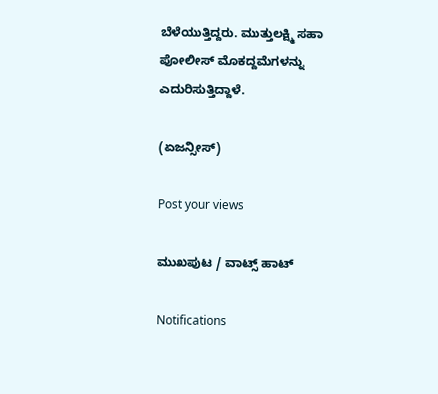ಬೆಳೆಯುತ್ತಿದ್ದರು. ಮುತ್ತುಲಕ್ಷ್ಮಿ ಸಹಾ ಪೋಲೀಸ್‌ ಮೊಕದ್ದಮೆಗಳನ್ನು ಎದುರಿಸುತ್ತಿದ್ದಾಳೆ.

(ಏಜನ್ಸೀಸ್‌)

Post your views

ಮುಖಪುಟ / ವಾಟ್ಸ್‌ ಹಾಟ್‌

Notifications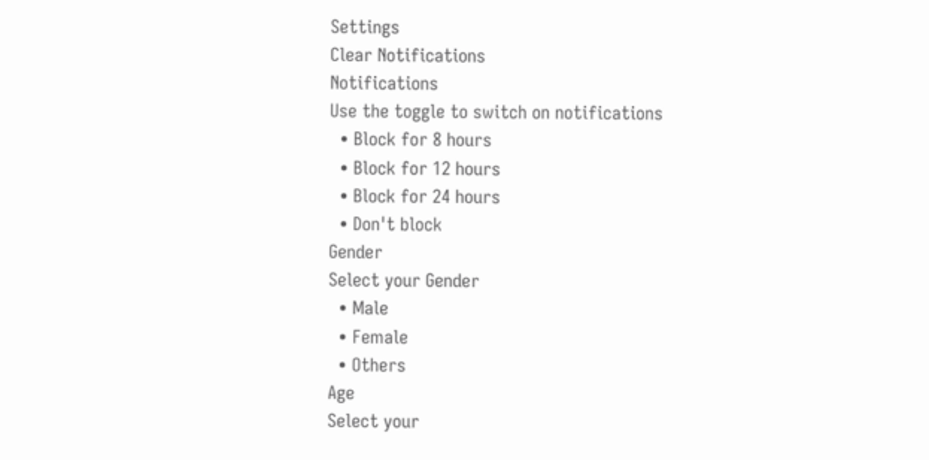Settings
Clear Notifications
Notifications
Use the toggle to switch on notifications
  • Block for 8 hours
  • Block for 12 hours
  • Block for 24 hours
  • Don't block
Gender
Select your Gender
  • Male
  • Female
  • Others
Age
Select your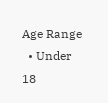Age Range
  • Under 18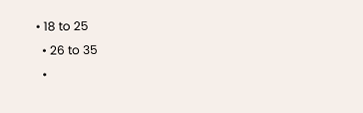• 18 to 25
  • 26 to 35
  •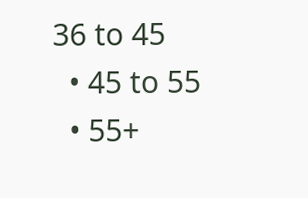36 to 45
  • 45 to 55
  • 55+